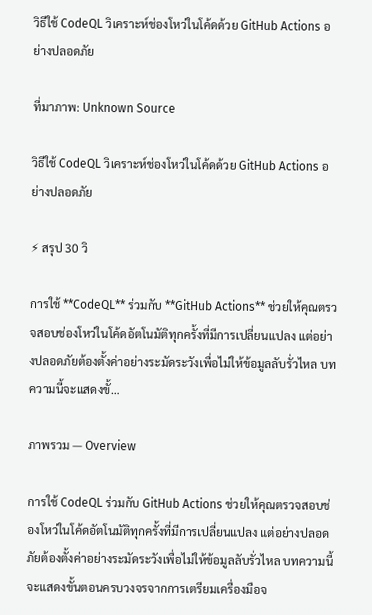วิธีใช้ CodeQL วิเคราะห์ช่องโหว่ในโค้ดด้วย GitHub Actions อย่างปลอดภัย

ที่มาภาพ: Unknown Source

วิธีใช้ CodeQL วิเคราะห์ช่องโหว่ในโค้ดด้วย GitHub Actions อย่างปลอดภัย

⚡ สรุป 30 วิ

การใช้ **CodeQL** ร่วมกับ **GitHub Actions** ช่วยให้คุณตรวจสอบช่องโหว่ในโค้ดอัตโนมัติทุกครั้งที่มีการเปลี่ยนแปลง แต่อย่างปลอดภัยต้องตั้งค่าอย่างระมัดระวังเพื่อไม่ให้ข้อมูลลับรั่วไหล บทความนี้จะแสดงขั้…

ภาพรวม — Overview

การใช้ CodeQL ร่วมกับ GitHub Actions ช่วยให้คุณตรวจสอบช่องโหว่ในโค้ดอัตโนมัติทุกครั้งที่มีการเปลี่ยนแปลง แต่อย่างปลอดภัยต้องตั้งค่าอย่างระมัดระวังเพื่อไม่ให้ข้อมูลลับรั่วไหล บทความนี้จะแสดงขั้นตอนครบวงจรจากการเตรียมเครื่องมือจ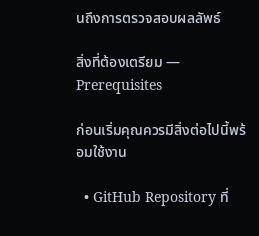นถึงการตรวจสอบผลลัพธ์

สิ่งที่ต้องเตรียม — Prerequisites

ก่อนเริ่มคุณควรมีสิ่งต่อไปนี้พร้อมใช้งาน

  • GitHub Repository ที่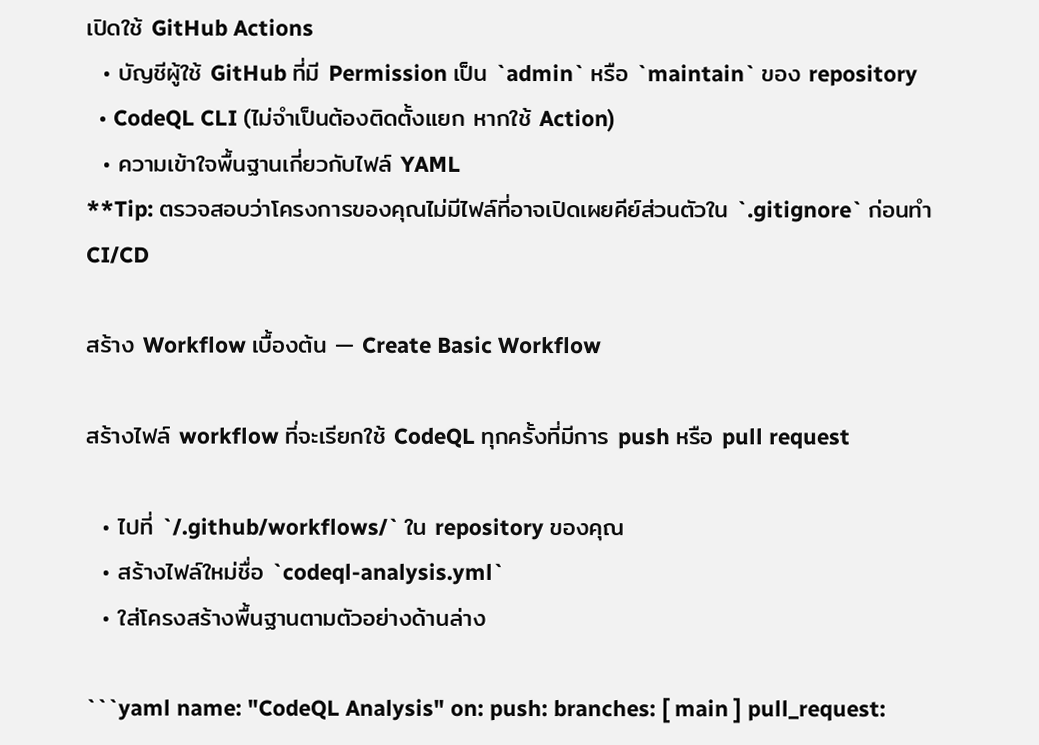เปิดใช้ GitHub Actions
  • บัญชีผู้ใช้ GitHub ที่มี Permission เป็น `admin` หรือ `maintain` ของ repository
  • CodeQL CLI (ไม่จำเป็นต้องติดตั้งแยก หากใช้ Action)
  • ความเข้าใจพื้นฐานเกี่ยวกับไฟล์ YAML
**Tip: ตรวจสอบว่าโครงการของคุณไม่มีไฟล์ที่อาจเปิดเผยคีย์ส่วนตัวใน `.gitignore` ก่อนทำ CI/CD

สร้าง Workflow เบื้องต้น — Create Basic Workflow

สร้างไฟล์ workflow ที่จะเรียกใช้ CodeQL ทุกครั้งที่มีการ push หรือ pull request

  • ไปที่ `/.github/workflows/` ใน repository ของคุณ
  • สร้างไฟล์ใหม่ชื่อ `codeql-analysis.yml`
  • ใส่โครงสร้างพื้นฐานตามตัวอย่างด้านล่าง

```yaml name: "CodeQL Analysis" on: push: branches: [ main ] pull_request: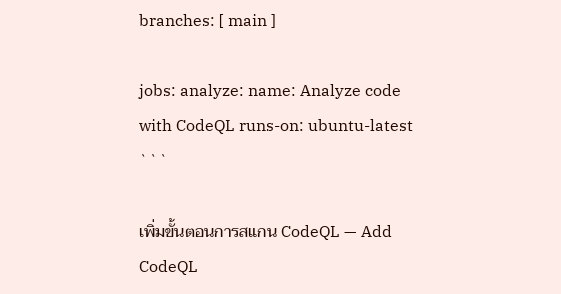branches: [ main ]

jobs: analyze: name: Analyze code with CodeQL runs-on: ubuntu-latest ```

เพิ่มขั้นตอนการสแกน CodeQL — Add CodeQL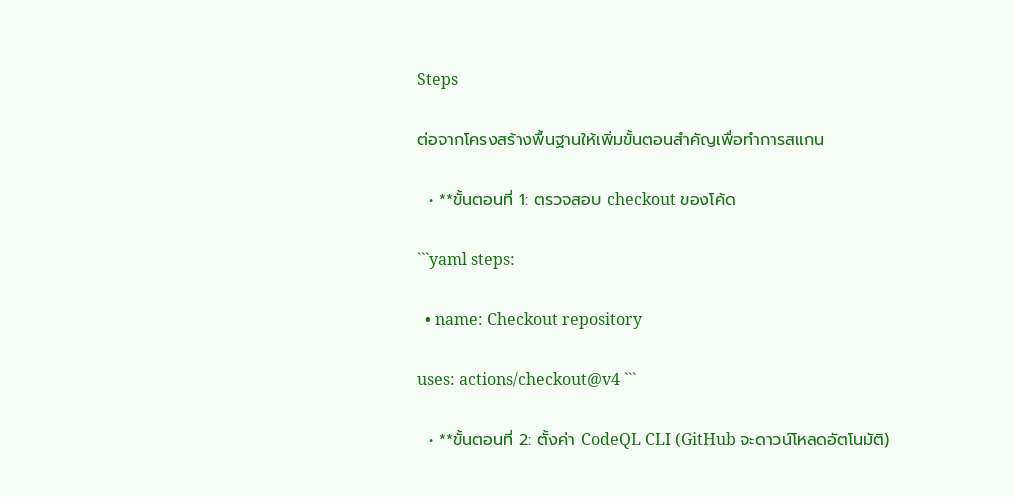Steps

ต่อจากโครงสร้างพื้นฐานให้เพิ่มขั้นตอนสำคัญเพื่อทำการสแกน

  • **ขั้นตอนที่ 1: ตรวจสอบ checkout ของโค้ด

```yaml steps:

  • name: Checkout repository

uses: actions/checkout@v4 ```

  • **ขั้นตอนที่ 2: ตั้งค่า CodeQL CLI (GitHub จะดาวน์โหลดอัตโนมัติ)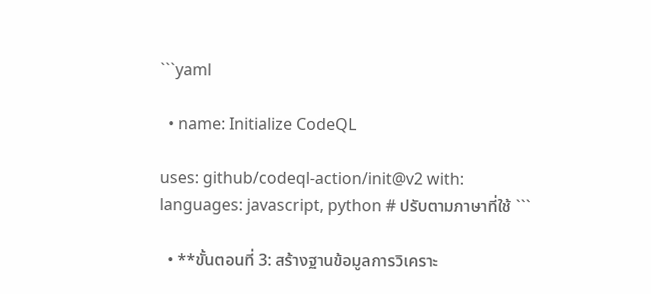```yaml

  • name: Initialize CodeQL

uses: github/codeql-action/init@v2 with: languages: javascript, python # ปรับตามภาษาที่ใช้ ```

  • **ขั้นตอนที่ 3: สร้างฐานข้อมูลการวิเคราะ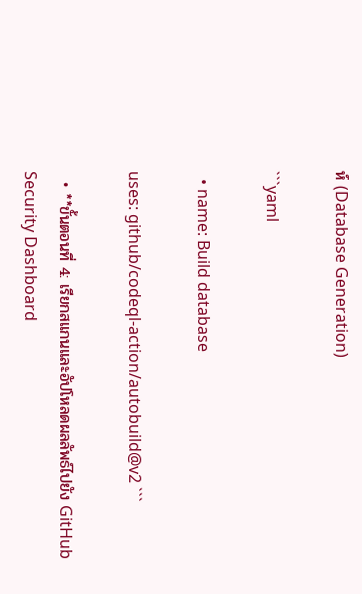ห์ (Database Generation)

```yaml

  • name: Build database

uses: github/codeql-action/autobuild@v2 ```

  • **ขั้นตอนที่ 4: เรียกสแกนและอัปโหลดผลลัพธ์ไปยัง GitHub Security Dashboard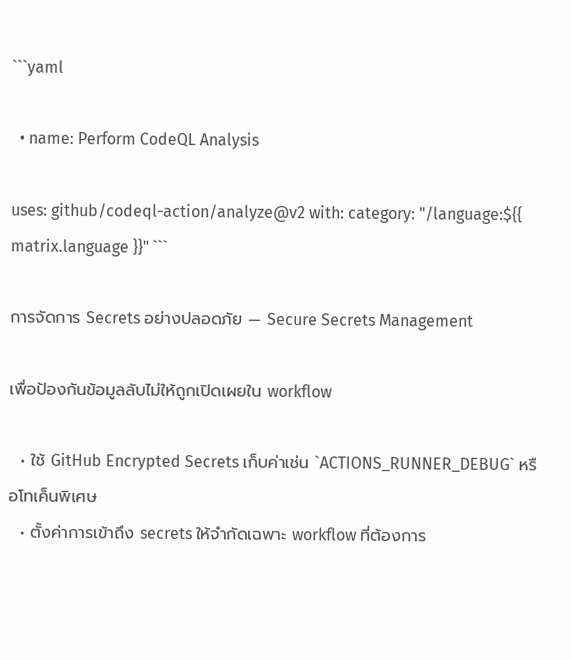```yaml

  • name: Perform CodeQL Analysis

uses: github/codeql-action/analyze@v2 with: category: "/language:${{ matrix.language }}" ```

การจัดการ Secrets อย่างปลอดภัย — Secure Secrets Management

เพื่อป้องกันข้อมูลลับไม่ให้ถูกเปิดเผยใน workflow

  • ใช้ GitHub Encrypted Secrets เก็บค่าเช่น `ACTIONS_RUNNER_DEBUG` หรือโทเค็นพิเศษ
  • ตั้งค่าการเข้าถึง secrets ให้จำกัดเฉพาะ workflow ที่ต้องการ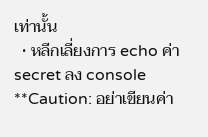เท่านั้น
  • หลีกเลี่ยงการ echo ค่า secret ลง console
**Caution: อย่าเขียนค่า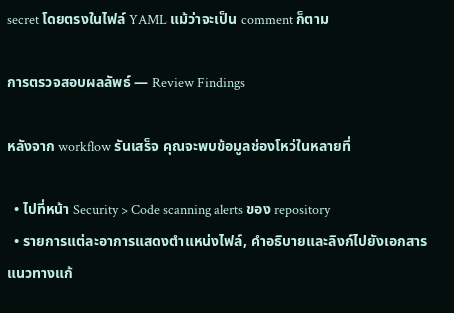secret โดยตรงในไฟล์ YAML แม้ว่าจะเป็น comment ก็ตาม

การตรวจสอบผลลัพธ์ — Review Findings

หลังจาก workflow รันเสร็จ คุณจะพบข้อมูลช่องโหว่ในหลายที่

  • ไปที่หน้า Security > Code scanning alerts ของ repository
  • รายการแต่ละอาการแสดงตำแหน่งไฟล์, คำอธิบายและลิงก์ไปยังเอกสารแนวทางแก้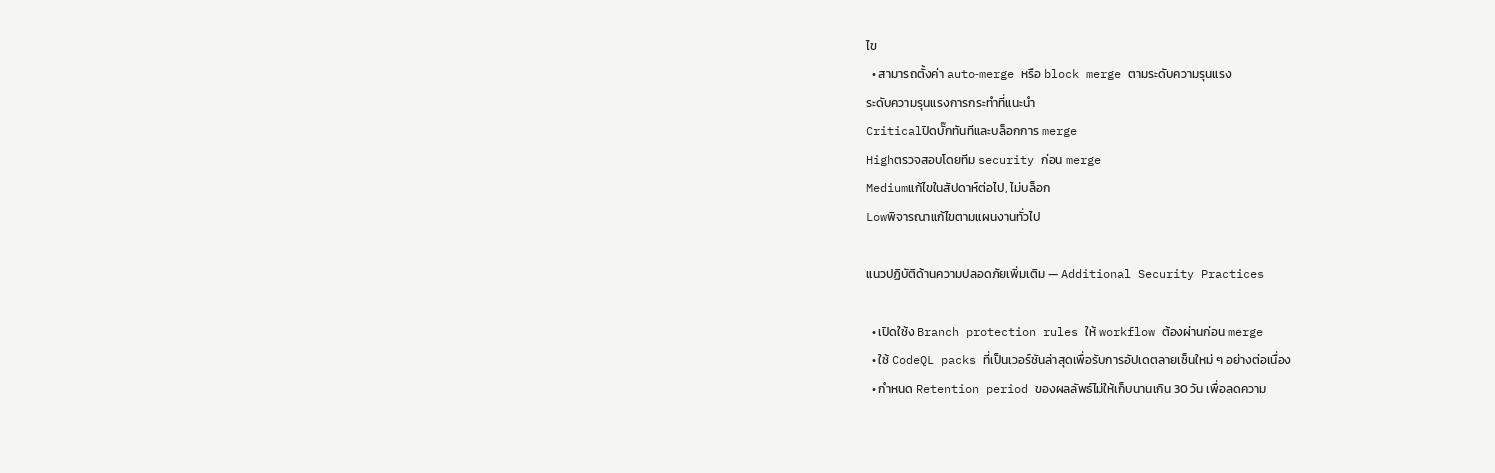ไข
  • สามารถตั้งค่า auto‑merge หรือ block merge ตามระดับความรุนแรง
ระดับความรุนแรงการกระทำที่แนะนำ
Criticalปิดบั๊กทันทีและบล็อกการ merge
Highตรวจสอบโดยทีม security ก่อน merge
Mediumแก้ไขในสัปดาห์ต่อไป, ไม่บล็อก
Lowพิจารณาแก้ไขตามแผนงานทั่วไป

แนวปฏิบัติด้านความปลอดภัยเพิ่มเติม — Additional Security Practices

  • เปิดใช้ง Branch protection rules ให้ workflow ต้องผ่านก่อน merge
  • ใช้ CodeQL packs ที่เป็นเวอร์ชันล่าสุดเพื่อรับการอัปเดตลายเซ็นใหม่ ๆ อย่างต่อเนื่อง
  • กำหนด Retention period ของผลลัพธ์ไม่ให้เก็บนานเกิน 30 วัน เพื่อลดความ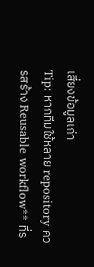เสี่ยงข้อมูลเก่า
Tip: หากทีมใช้หลาย repository ควรสร้าง Reusable workflow** ที่ร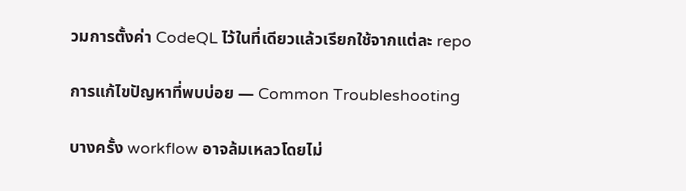วมการตั้งค่า CodeQL ไว้ในที่เดียวแล้วเรียกใช้จากแต่ละ repo

การแก้ไขปัญหาที่พบบ่อย — Common Troubleshooting

บางครั้ง workflow อาจล้มเหลวโดยไม่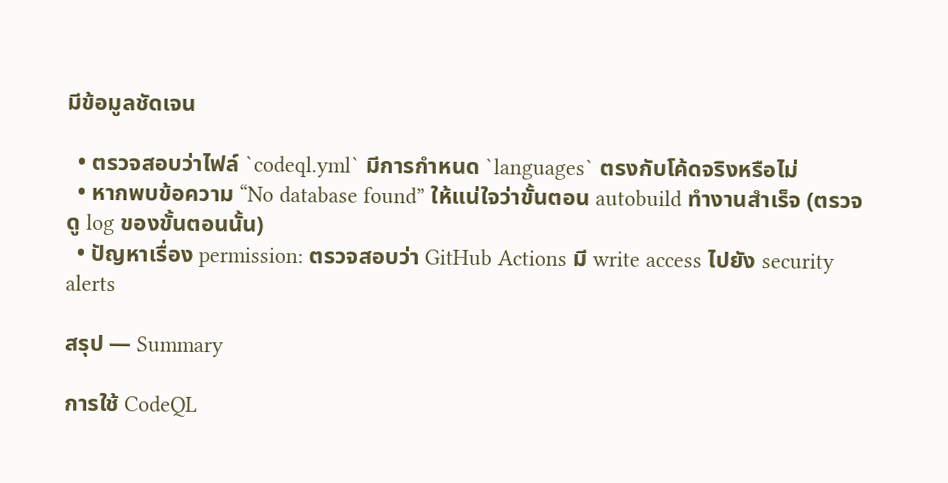มีข้อมูลชัดเจน

  • ตรวจสอบว่าไฟล์ `codeql.yml` มีการกำหนด `languages` ตรงกับโค้ดจริงหรือไม่
  • หากพบข้อความ “No database found” ให้แน่ใจว่าขั้นตอน autobuild ทำงานสำเร็จ (ตรวจดู log ของขั้นตอนนั้น)
  • ปัญหาเรื่อง permission: ตรวจสอบว่า GitHub Actions มี write access ไปยัง security alerts

สรุป — Summary

การใช้ CodeQL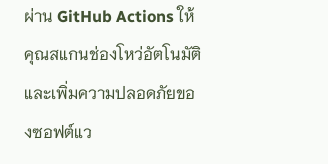ผ่าน GitHub Actions ให้คุณสแกนช่องโหว่อัตโนมัติและเพิ่มความปลอดภัยของซอฟต์แว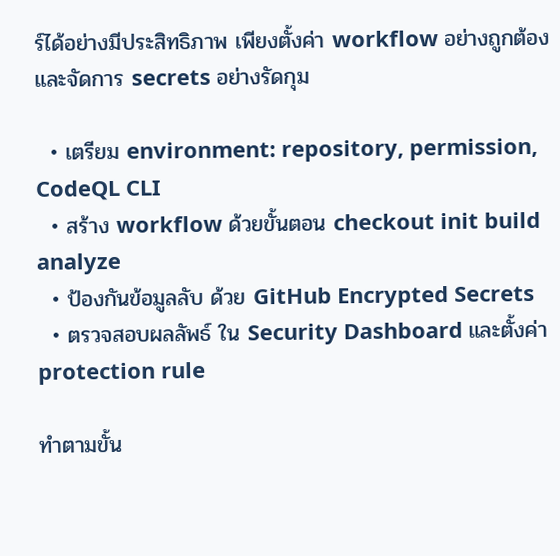ร์ได้อย่างมีประสิทธิภาพ เพียงตั้งค่า workflow อย่างถูกต้องและจัดการ secrets อย่างรัดกุม

  • เตรียม environment: repository, permission, CodeQL CLI
  • สร้าง workflow ด้วยขั้นตอน checkout init build analyze
  • ป้องกันข้อมูลลับ ด้วย GitHub Encrypted Secrets
  • ตรวจสอบผลลัพธ์ ใน Security Dashboard และตั้งค่า protection rule

ทำตามขั้น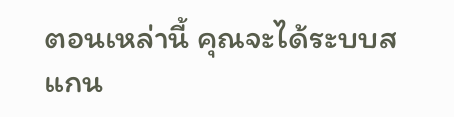ตอนเหล่านี้ คุณจะได้ระบบสแกน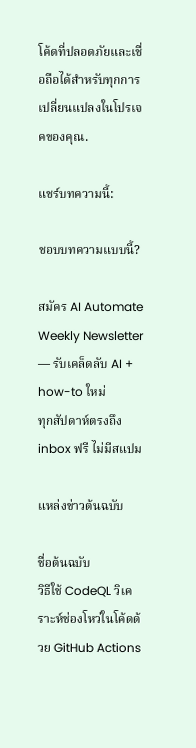โค้ดที่ปลอดภัยและเชื่อถือได้สำหรับทุกการเปลี่ยนแปลงในโปรเจคของคุณ.

แชร์บทความนี้:

ชอบบทความแบบนี้?

สมัคร AI Automate Weekly Newsletter — รับเคล็ดลับ AI + how-to ใหม่
ทุกสัปดาห์ตรงถึง inbox ฟรี ไม่มีสแปม

แหล่งข่าวต้นฉบับ

ชื่อต้นฉบับ
วิธีใช้ CodeQL วิเคราะห์ช่องโหว่ในโค้ดด้วย GitHub Actions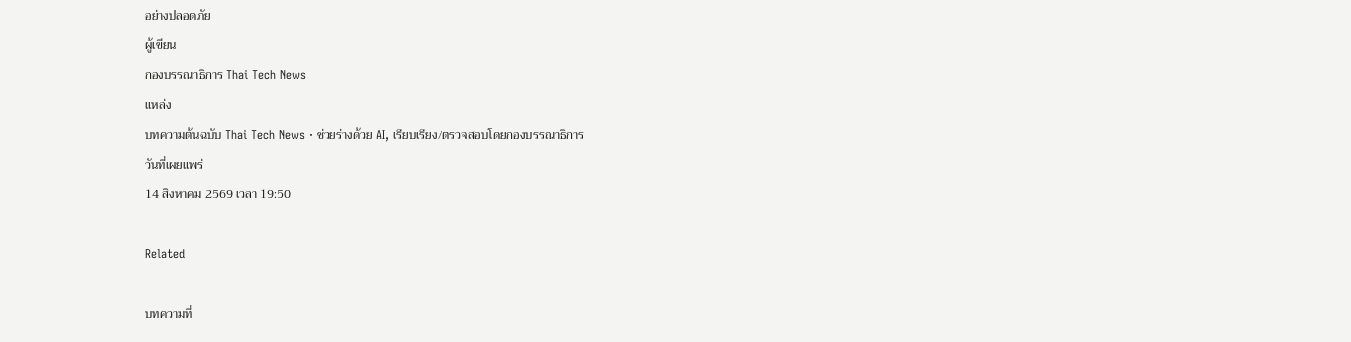อย่างปลอดภัย
ผู้เขียน
กองบรรณาธิการ Thai Tech News
แหล่ง
บทความต้นฉบับ Thai Tech News · ช่วยร่างด้วย AI, เรียบเรียง/ตรวจสอบโดยกองบรรณาธิการ
วันที่เผยแพร่
14 สิงหาคม 2569 เวลา 19:50

Related

บทความที่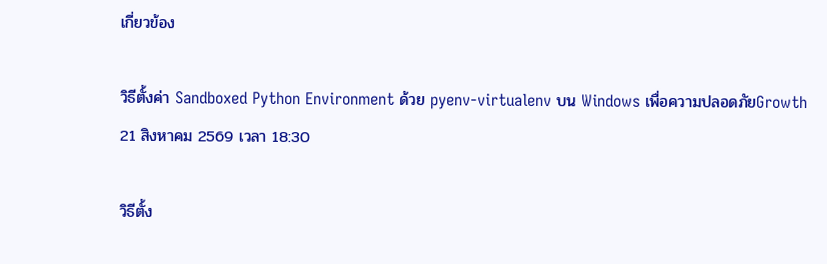เกี่ยวข้อง

วิธีตั้งค่า Sandboxed Python Environment ด้วย pyenv‑virtualenv บน Windows เพื่อความปลอดภัยGrowth
21 สิงหาคม 2569 เวลา 18:30

วิธีตั้ง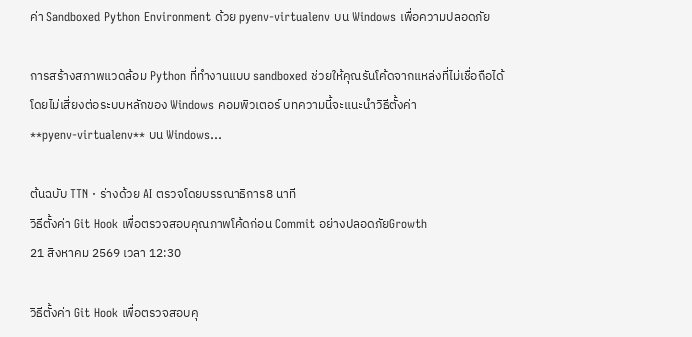ค่า Sandboxed Python Environment ด้วย pyenv‑virtualenv บน Windows เพื่อความปลอดภัย

การสร้างสภาพแวดล้อม Python ที่ทำงานแบบ sandboxed ช่วยให้คุณรันโค้ดจากแหล่งที่ไม่เชื่อถือได้โดยไม่เสี่ยงต่อระบบหลักของ Windows คอมพิวเตอร์ บทความนี้จะแนะนำวิธีตั้งค่า **pyenv‑virtualenv** บน Windows…

ต้นฉบับ TTN · ร่างด้วย AI ตรวจโดยบรรณาธิการ8 นาที
วิธีตั้งค่า Git Hook เพื่อตรวจสอบคุณภาพโค้ดก่อน Commit อย่างปลอดภัยGrowth
21 สิงหาคม 2569 เวลา 12:30

วิธีตั้งค่า Git Hook เพื่อตรวจสอบคุ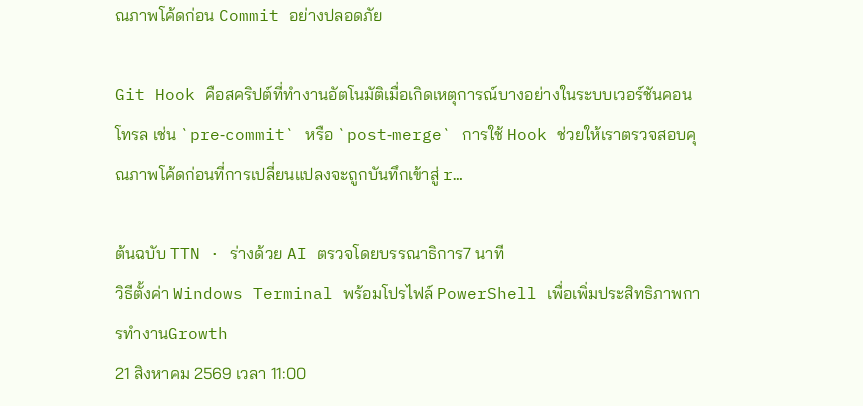ณภาพโค้ดก่อน Commit อย่างปลอดภัย

Git Hook คือสคริปต์ที่ทำงานอัตโนมัติเมื่อเกิดเหตุการณ์บางอย่างในระบบเวอร์ชันคอนโทรล เช่น `pre‑commit` หรือ `post‑merge` การใช้ Hook ช่วยให้เราตรวจสอบคุณภาพโค้ดก่อนที่การเปลี่ยนแปลงจะถูกบันทึกเข้าสู่ r…

ต้นฉบับ TTN · ร่างด้วย AI ตรวจโดยบรรณาธิการ7 นาที
วิธีตั้งค่า Windows Terminal พร้อมโปรไฟล์ PowerShell เพื่อเพิ่มประสิทธิภาพการทำงานGrowth
21 สิงหาคม 2569 เวลา 11:00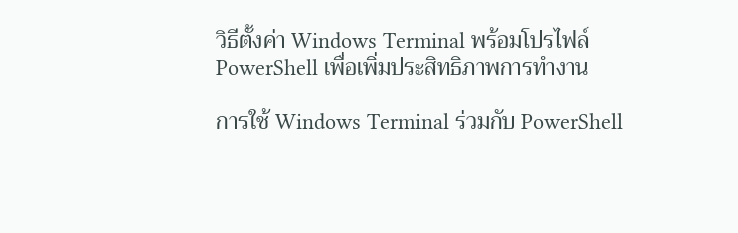วิธีตั้งค่า Windows Terminal พร้อมโปรไฟล์ PowerShell เพื่อเพิ่มประสิทธิภาพการทำงาน

การใช้ Windows Terminal ร่วมกับ PowerShell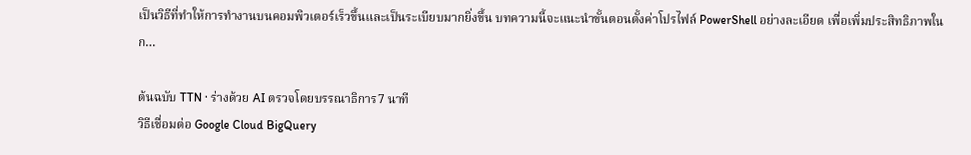เป็นวิธีที่ทำให้การทำงานบนคอมพิวเตอร์เร็วขึ้นและเป็นระเบียบมากยิ่งขึ้น บทความนี้จะแนะนำขั้นตอนตั้งค่าโปรไฟล์ PowerShell อย่างละเอียด เพื่อเพิ่มประสิทธิภาพในก…

ต้นฉบับ TTN · ร่างด้วย AI ตรวจโดยบรรณาธิการ7 นาที
วิธีเชื่อมต่อ Google Cloud BigQuery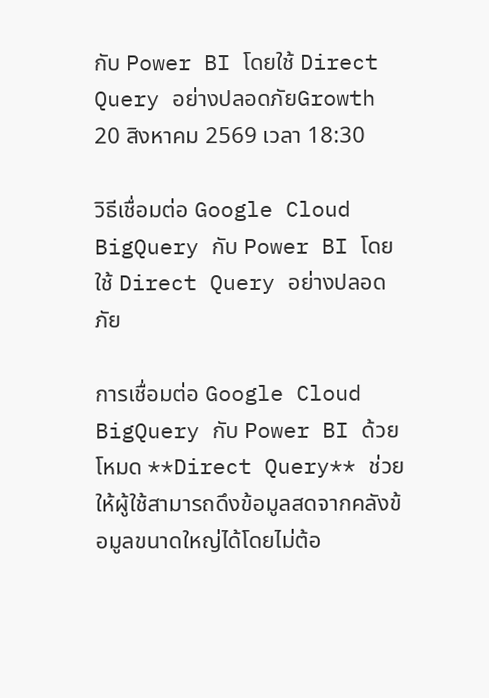กับ Power BI โดยใช้ Direct Query อย่างปลอดภัยGrowth
20 สิงหาคม 2569 เวลา 18:30

วิธีเชื่อมต่อ Google Cloud BigQuery กับ Power BI โดยใช้ Direct Query อย่างปลอดภัย

การเชื่อมต่อ Google Cloud BigQuery กับ Power BI ด้วยโหมด **Direct Query** ช่วยให้ผู้ใช้สามารถดึงข้อมูลสดจากคลังข้อมูลขนาดใหญ่ได้โดยไม่ต้อ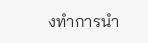งทำการนำ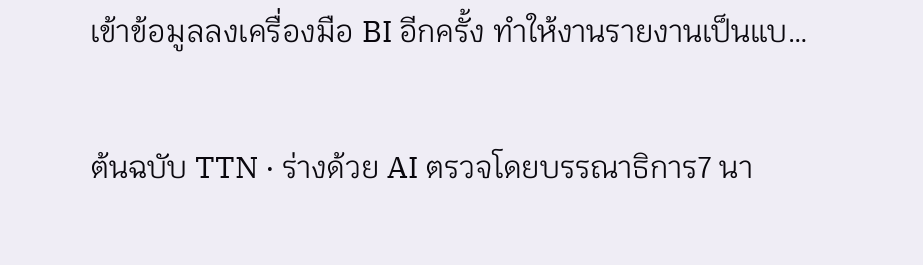เข้าข้อมูลลงเครื่องมือ BI อีกครั้ง ทำให้งานรายงานเป็นแบ…

ต้นฉบับ TTN · ร่างด้วย AI ตรวจโดยบรรณาธิการ7 นา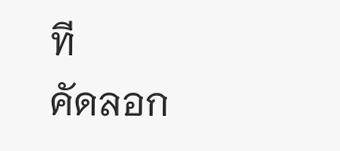ที
คัดลอก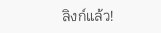ลิงก์แล้ว!